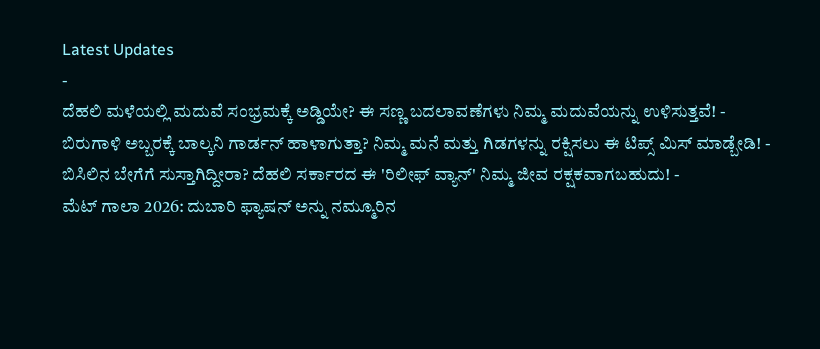Latest Updates
-
ದೆಹಲಿ ಮಳೆಯಲ್ಲಿ ಮದುವೆ ಸಂಭ್ರಮಕ್ಕೆ ಅಡ್ಡಿಯೇ? ಈ ಸಣ್ಣ ಬದಲಾವಣೆಗಳು ನಿಮ್ಮ ಮದುವೆಯನ್ನು ಉಳಿಸುತ್ತವೆ! -
ಬಿರುಗಾಳಿ ಅಬ್ಬರಕ್ಕೆ ಬಾಲ್ಕನಿ ಗಾರ್ಡನ್ ಹಾಳಾಗುತ್ತಾ? ನಿಮ್ಮ ಮನೆ ಮತ್ತು ಗಿಡಗಳನ್ನು ರಕ್ಷಿಸಲು ಈ ಟಿಪ್ಸ್ ಮಿಸ್ ಮಾಡ್ಬೇಡಿ! -
ಬಿಸಿಲಿನ ಬೇಗೆಗೆ ಸುಸ್ತಾಗಿದ್ದೀರಾ? ದೆಹಲಿ ಸರ್ಕಾರದ ಈ 'ರಿಲೀಫ್ ವ್ಯಾನ್' ನಿಮ್ಮ ಜೀವ ರಕ್ಷಕವಾಗಬಹುದು! -
ಮೆಟ್ ಗಾಲಾ 2026: ದುಬಾರಿ ಫ್ಯಾಷನ್ ಅನ್ನು ನಮ್ಮೂರಿನ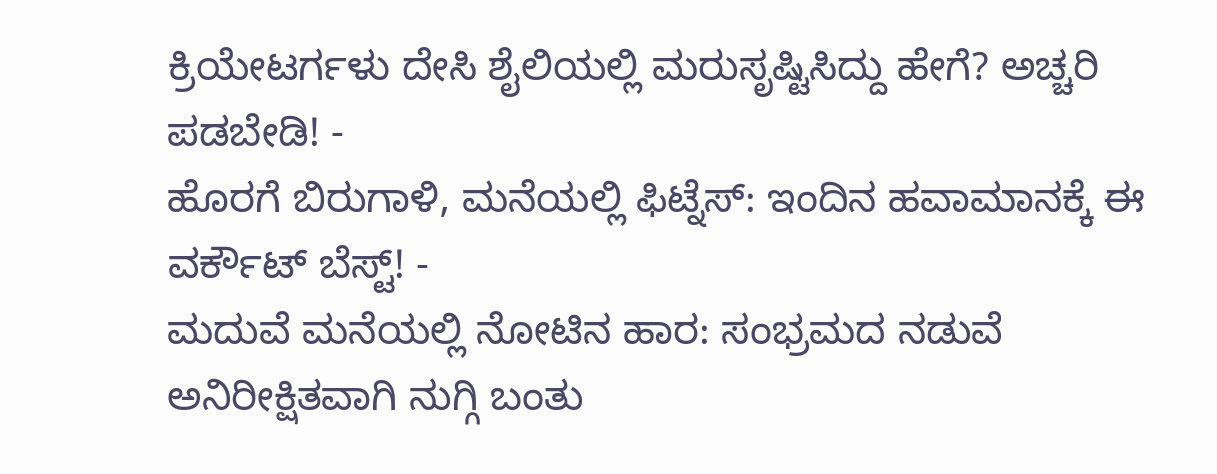ಕ್ರಿಯೇಟರ್ಗಳು ದೇಸಿ ಶೈಲಿಯಲ್ಲಿ ಮರುಸೃಷ್ಟಿಸಿದ್ದು ಹೇಗೆ? ಅಚ್ಚರಿ ಪಡಬೇಡಿ! -
ಹೊರಗೆ ಬಿರುಗಾಳಿ, ಮನೆಯಲ್ಲಿ ಫಿಟ್ನೆಸ್: ಇಂದಿನ ಹವಾಮಾನಕ್ಕೆ ಈ ವರ್ಕೌಟ್ ಬೆಸ್ಟ್! -
ಮದುವೆ ಮನೆಯಲ್ಲಿ ನೋಟಿನ ಹಾರ: ಸಂಭ್ರಮದ ನಡುವೆ ಅನಿರೀಕ್ಷಿತವಾಗಿ ನುಗ್ಗಿ ಬಂತು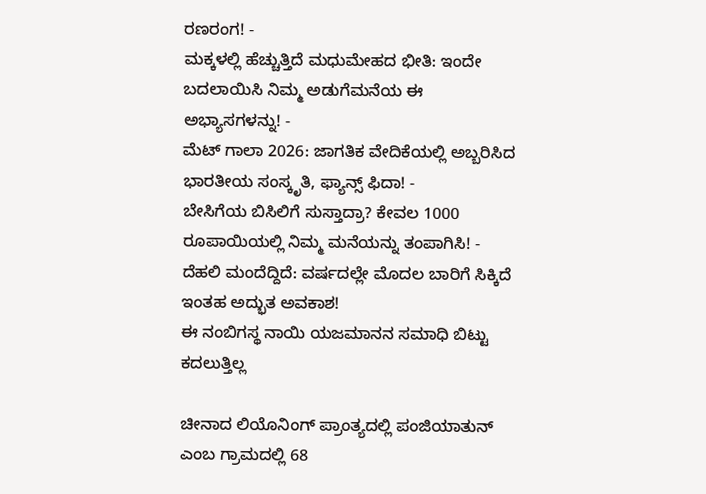ರಣರಂಗ! -
ಮಕ್ಕಳಲ್ಲಿ ಹೆಚ್ಚುತ್ತಿದೆ ಮಧುಮೇಹದ ಭೀತಿ: ಇಂದೇ ಬದಲಾಯಿಸಿ ನಿಮ್ಮ ಅಡುಗೆಮನೆಯ ಈ ಅಭ್ಯಾಸಗಳನ್ನು! -
ಮೆಟ್ ಗಾಲಾ 2026: ಜಾಗತಿಕ ವೇದಿಕೆಯಲ್ಲಿ ಅಬ್ಬರಿಸಿದ ಭಾರತೀಯ ಸಂಸ್ಕೃತಿ, ಫ್ಯಾನ್ಸ್ ಫಿದಾ! -
ಬೇಸಿಗೆಯ ಬಿಸಿಲಿಗೆ ಸುಸ್ತಾದ್ರಾ? ಕೇವಲ 1000 ರೂಪಾಯಿಯಲ್ಲಿ ನಿಮ್ಮ ಮನೆಯನ್ನು ತಂಪಾಗಿಸಿ! -
ದೆಹಲಿ ಮಂದೆದ್ದಿದೆ: ವರ್ಷದಲ್ಲೇ ಮೊದಲ ಬಾರಿಗೆ ಸಿಕ್ಕಿದೆ ಇಂತಹ ಅದ್ಭುತ ಅವಕಾಶ!
ಈ ನಂಬಿಗಸ್ಥ ನಾಯಿ ಯಜಮಾನನ ಸಮಾಧಿ ಬಿಟ್ಟು ಕದಲುತ್ತಿಲ್ಲ

ಚೀನಾದ ಲಿಯೊನಿಂಗ್ ಪ್ರಾಂತ್ಯದಲ್ಲಿ ಪಂಜಿಯಾತುನ್ ಎಂಬ ಗ್ರಾಮದಲ್ಲಿ 68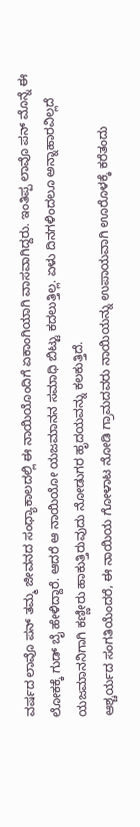ವರ್ಷದ ಲಾವೊ ಪನ್ ತಮ್ಮ ಜೀವನದ ಸಂಧ್ಯಾಕಾಲದಲ್ಲಿ ಈ ನಾಯಿಯೊಂದಿಗೆ ಏಕಾಂಗಿಯಾಗಿ ವಾಸವಾಗಿದ್ದರು. ಇಂತಿಪ್ಪ ಲಾವೊ ಪನ್ ಮೊನ್ನೆ ಈ ಲೋಕಕ್ಕೆ ಗುಡ್ ಬೈ ಹೇಳಿದ್ದಾರೆ. ಆದರೆ ಆ ನಾಯಿಯೋ ಯಜಮಾನನ ಸಮಾಧಿ ಬಿಟ್ಟು ಕದಲುತ್ತಿಲ್ಲ. ಏಳು ದಿನಗಳಿಂದಲೂ ಅನ್ನಾಹಾರವಿಲ್ಲದೆ ಯಜಮಾನನಿಗಾಗಿ ಕಣ್ಣೀರು ಹಾಕುತ್ತಿರುವುದು ನೋಡುಗರ ಹೃದಯವನ್ನು ಕಲಕುತ್ತಿದೆ.
ಆಶ್ಚರ್ಯದ ಸಂಗತಿಯೆಂದರೆ, ಈ ನಾಯಿಯ ಗೋಳಾಟ ನೋಡಿ ಗ್ರಾಮದವರು ನಾಯಿಯನ್ನು ಉಪಾಯವಾಗಿ ಊರೊಳಕ್ಕೆ ಕರೆತಂದು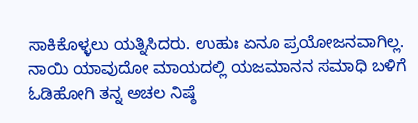ಸಾಕಿಕೊಳ್ಳಲು ಯತ್ನಿಸಿದರು. ಉಹುಃ ಏನೂ ಪ್ರಯೋಜನವಾಗಿಲ್ಲ. ನಾಯಿ ಯಾವುದೋ ಮಾಯದಲ್ಲಿ ಯಜಮಾನನ ಸಮಾಧಿ ಬಳಿಗೆ ಓಡಿಹೋಗಿ ತನ್ನ ಅಚಲ ನಿಷ್ಠೆ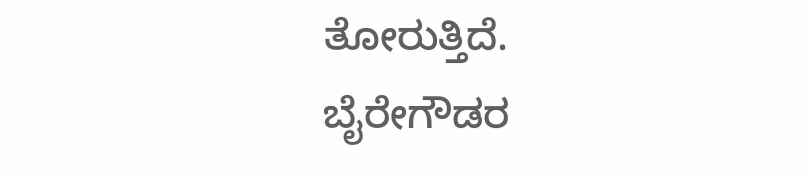ತೋರುತ್ತಿದೆ.
ಬೈರೇಗೌಡರ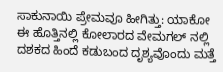ಸಾಕುನಾಯಿ ಪ್ರೇಮವೂ ಹೀಗಿತ್ತು: ಯಾಕೋ ಈ ಹೊತ್ತಿನಲ್ಲಿ ಕೋಲಾರದ ವೇಮಗಲ್ ನಲ್ಲಿ ದಶಕದ ಹಿಂದೆ ಕಡುಬಂದ ದೃಶ್ಯವೊಂದು ಮತ್ತೆ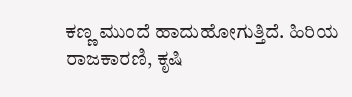ಕಣ್ಣ ಮುಂದೆ ಹಾದುಹೋಗುತ್ತಿದೆ. ಹಿರಿಯ ರಾಜಕಾರಣಿ, ಕೃಷಿ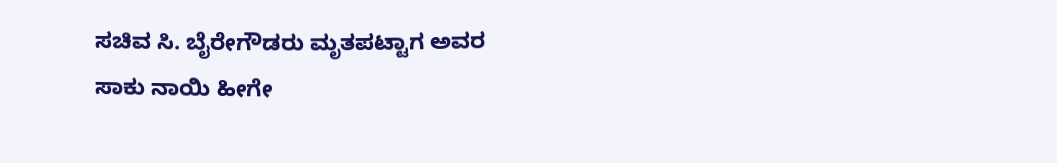ಸಚಿವ ಸಿ. ಬೈರೇಗೌಡರು ಮೃತಪಟ್ಟಾಗ ಅವರ ಸಾಕು ನಾಯಿ ಹೀಗೇ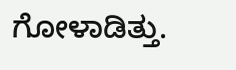ಗೋಳಾಡಿತ್ತು.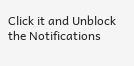Click it and Unblock the Notifications